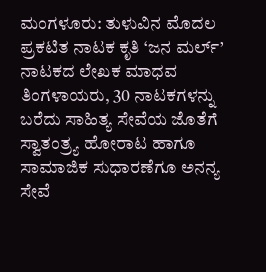ಮಂಗಳೂರು: ತುಳುವಿನ ಮೊದಲ ಪ್ರಕಟಿತ ನಾಟಕ ಕೃತಿ ‘ಜನ ಮರ್ಲ್’ ನಾಟಕದ ಲೇಖಕ ಮಾಧವ ತಿಂಗಳಾಯರು, 30 ನಾಟಕಗಳನ್ನು ಬರೆದು ಸಾಹಿತ್ಯ ಸೇವೆಯ ಜೊತೆಗೆ ಸ್ವಾತಂತ್ರ್ಯ ಹೋರಾಟ ಹಾಗೂ ಸಾಮಾಜಿಕ ಸುಧಾರಣೆಗೂ ಅನನ್ಯ ಸೇವೆ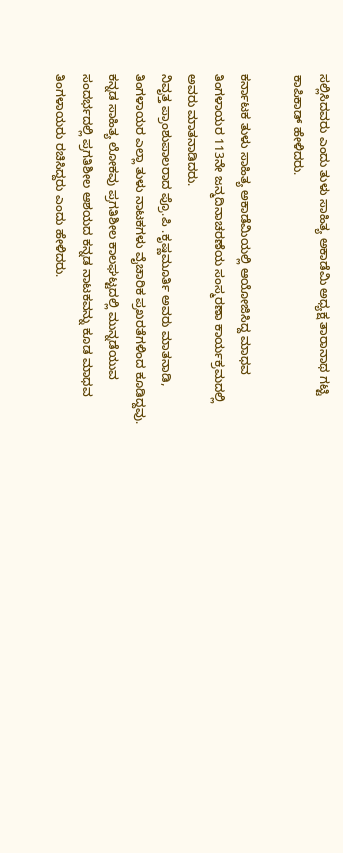ಸಲ್ಲಿಸಿದವರು ಎಂದು ತುಳು ಸಾಹಿತ್ಯ ಅಕಾಡೆಮಿ ಅಧ್ಯಕ್ಷ ತಾರಾನಾಥ ಗಟ್ಟಿ ಕಾಪಿಕಾಡ್ ಹೇಳಿದರು.

ಕರ್ನಾಟಕ ತುಳು ಸಾಹಿತ್ಯ ಅಕಾಡೆಮಿಯಲ್ಲಿ ಆಯೋಜಿಸಿದ್ದ ಮಾಧವ ತಿಂಗಳಾಯರ 113ನೇ ಜನ್ಮದಿನಾಚರಣೆಯ ಸಂಸ್ಮರಣಾ ಕಾರ್ಯಕ್ರಮದಲ್ಲಿ ಅವರು ಮಾತನಾಡಿದರು.
ನಿವೃತ್ತ ಪ್ರಾಂಶುಪಾಲರಾದ ಪ್ರೊ.ಪಿ .ಕೃಷ್ಣಮೂರ್ತಿ ಅವರು ಮಾತನಾಡಿ, ತಿಂಗಳಾಯರ ಎಲ್ಲಾ ತುಳು ನಾಟಕಗಳು ವೈಚಾರಿಕ ಪ್ರಖರತೆಗಳಿಂದ ಕೂಡಿದ್ದವು. ಕನ್ನಡ ಸಾಹಿತ್ಯ ಲೋಕವು ಪ್ರಗತಿಶೀಲ ಕಾಲಘಟ್ಟದಲ್ಲಿ ಮುನ್ನಡೆಯುವ ಸಂದರ್ಭದಲ್ಲಿ ಪ್ರಗತಿಶೀಲ ಆಶಯದ ಕನ್ನಡ ನಾಟಕವನ್ನು ಕೂಡ ಮಾಧವ ತಿಂಗಳಾಯರು ರಚಿಸಿದ್ದರು ಎಂದು ಹೇಳಿದರು.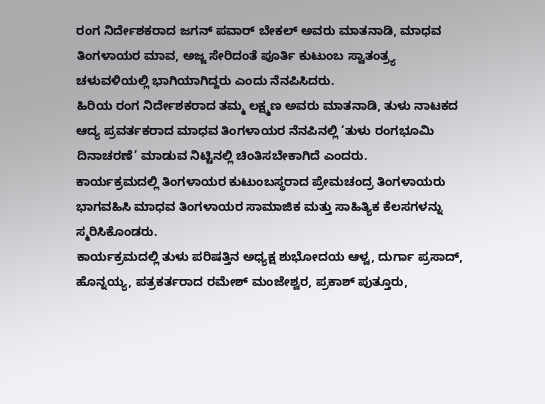ರಂಗ ನಿರ್ದೇಶಕರಾದ ಜಗನ್ ಪವಾರ್ ಬೇಕಲ್ ಅವರು ಮಾತನಾಡಿ, ಮಾಧವ ತಿಂಗಳಾಯರ ಮಾವ, ಅಜ್ಜ ಸೇರಿದಂತೆ ಪೂರ್ತಿ ಕುಟುಂಬ ಸ್ವಾತಂತ್ರ್ಯ ಚಳುವಳಿಯಲ್ಲಿ ಭಾಗಿಯಾಗಿದ್ದರು ಎಂದು ನೆನಪಿಸಿದರು.
ಹಿರಿಯ ರಂಗ ನಿರ್ದೇಶಕರಾದ ತಮ್ಮ ಲಕ್ಷ್ಮಣ ಅವರು ಮಾತನಾಡಿ, ತುಳು ನಾಟಕದ ಆದ್ಯ ಪ್ರವರ್ತಕರಾದ ಮಾಧವ ತಿಂಗಳಾಯರ ನೆನಪಿನಲ್ಲಿ ‘ತುಳು ರಂಗಭೂಮಿ ದಿನಾಚರಣೆ’ ಮಾಡುವ ನಿಟ್ಟಿನಲ್ಲಿ ಚಿಂತಿಸಬೇಕಾಗಿದೆ ಎಂದರು.
ಕಾರ್ಯಕ್ರಮದಲ್ಲಿ ತಿಂಗಳಾಯರ ಕುಟುಂಬಸ್ಥರಾದ ಪ್ರೇಮಚಂದ್ರ ತಿಂಗಳಾಯರು ಭಾಗವಹಿಸಿ ಮಾಧವ ತಿಂಗಳಾಯರ ಸಾಮಾಜಿಕ ಮತ್ತು ಸಾಹಿತ್ಯಿಕ ಕೆಲಸಗಳನ್ನು ಸ್ಮರಿಸಿಕೊಂಡರು.
ಕಾರ್ಯಕ್ರಮದಲ್ಲಿ ತುಳು ಪರಿಷತ್ತಿನ ಅಧ್ಯಕ್ಷ ಶುಭೋದಯ ಆಳ್ವ, ದುರ್ಗಾ ಪ್ರಸಾದ್, ಹೊನ್ನಯ್ಯ, ಪತ್ರಕರ್ತರಾದ ರಮೇಶ್ ಮಂಜೇಶ್ವರ, ಪ್ರಕಾಶ್ ಪುತ್ತೂರು,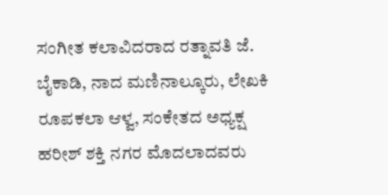ಸಂಗೀತ ಕಲಾವಿದರಾದ ರತ್ನಾವತಿ ಜೆ. ಬೈಕಾಡಿ, ನಾದ ಮಣಿನಾಲ್ಕೂರು, ಲೇಖಕಿ ರೂಪಕಲಾ ಆಳ್ವ, ಸಂಕೇತದ ಅಧ್ಯಕ್ಷ ಹರೀಶ್ ಶಕ್ತಿ ನಗರ ಮೊದಲಾದವರು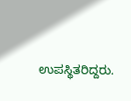ಉಪಸ್ಥಿತರಿದ್ದರು.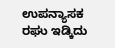ಉಪನ್ಯಾಸಕ ರಘು ಇಡ್ಕಿದು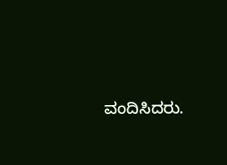ವಂದಿಸಿದರು.